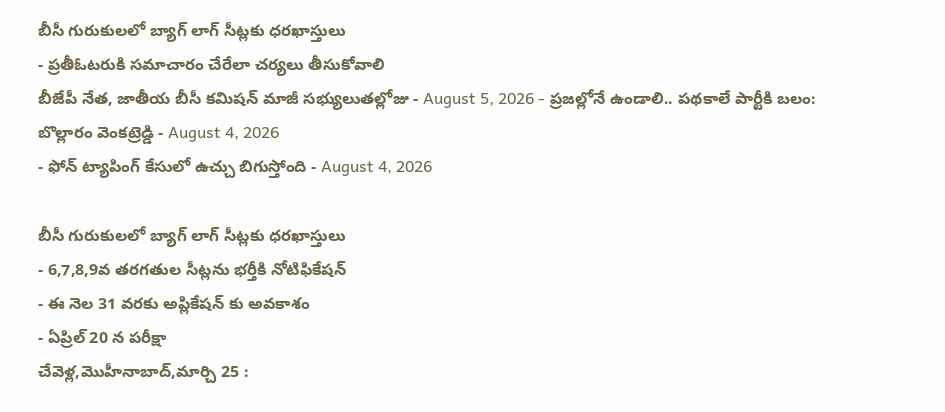బీసీ గురుకులలో బ్యాగ్ లాగ్ సీట్లకు ధరఖాస్తులు
- ప్రతీఓటరుకి సమాచారం చేరేలా చర్యలు తీసుకోవాలి
బీజేపీ నేత, జాతీయ బీసీ కమిషన్ మాజీ సభ్యులుతల్లోజు - August 5, 2026 - ప్రజల్లోనే ఉండాలి.. పథకాలే పార్టీకి బలం: బొల్లారం వెంకట్రెడ్డి - August 4, 2026
- ఫోన్ ట్యాపింగ్ కేసులో ఉచ్చు బిగుస్తోంది - August 4, 2026

బీసీ గురుకులలో బ్యాగ్ లాగ్ సీట్లకు ధరఖాస్తులు
- 6,7,8,9వ తరగతుల సీట్లను భర్తీకి నోటిఫికేషన్
- ఈ నెల 31 వరకు అప్లికేషన్ కు అవకాశం
- ఏప్రిల్ 20 న పరీక్షా
చేవెళ్ల,మొహీనాబాద్,మార్చి 25 :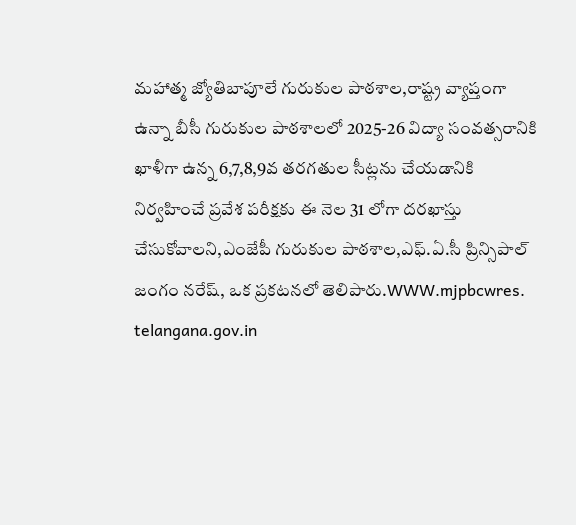మహాత్మ జ్యోతిబాపూలే గురుకుల పాఠశాల,రాష్ట్ర వ్యాప్తంగా ఉన్నా బీసీ గురుకుల పాఠశాలలో 2025-26 విద్యా సంవత్సరానికి ఖాళీగా ఉన్న 6,7,8,9వ తరగతుల సీట్లను చేయడానికి నిర్వహించే ప్రవేశ పరీక్షకు ఈ నెల 31 లోగా దరఖాస్తు చేసుకోవాలని,ఎంజేపీ గురుకుల పాఠశాల,ఎఫ్.ఏ.సీ ప్రిన్సిపాల్ జంగం నరేష్, ఒక ప్రకటనలో తెలిపారు.WWW.mjpbcwres. telangana.gov.in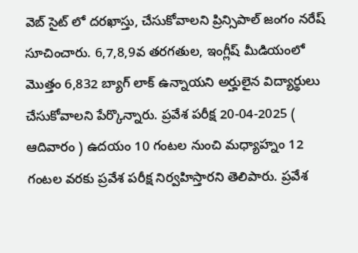వెబ్ సైట్ లో దరఖాస్తు, చేసుకోవాలని ప్రిన్సిపాల్ జంగం నరేష్ సూచించారు. 6,7,8,9వ తరగతుల, ఇంగ్లీష్ మీడియంలో మొత్తం 6,832 బ్యాగ్ లాక్ ఉన్నాయని అర్హులైన విద్యార్థులు చేసుకోవాలని పేర్కొన్నారు. ప్రవేశ పరీక్ష 20-04-2025 ( ఆదివారం ) ఉదయం 10 గంటల నుంచి మధ్యాహ్నం 12 గంటల వరకు ప్రవేశ పరీక్ష నిర్వహిస్తారని తెలిపారు. ప్రవేశ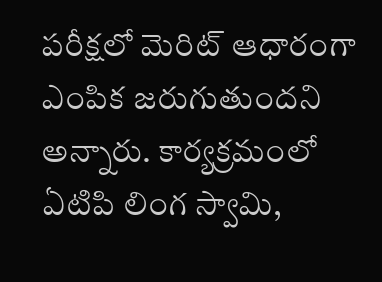పరీక్షలో మెరిట్ ఆధారంగా ఎంపిక జరుగుతుందని అన్నారు. కార్యక్రమంలో ఏటిపి లింగ స్వామి,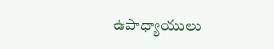ఉపాధ్యాయులు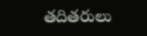తదితరులు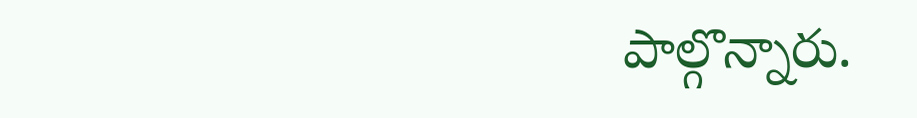పాల్గొన్నారు.